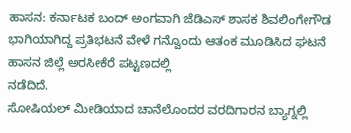ಹಾಸನ: ಕರ್ನಾಟಕ ಬಂದ್ ಅಂಗವಾಗಿ ಜೆಡಿಎಸ್ ಶಾಸಕ ಶಿವಲಿಂಗೇಗೌಡ ಭಾಗಿಯಾಗಿದ್ದ ಪ್ರತಿಭಟನೆ ವೇಳೆ ಗನ್ವೊಂದು ಆತಂಕ ಮೂಡಿಸಿದ ಘಟನೆ ಹಾಸನ ಜಿಲ್ಲೆ ಅರಸೀಕೆರೆ ಪಟ್ಟಣದಲ್ಲಿ
ನಡೆದಿದೆ.
ಸೋಷಿಯಲ್ ಮೀಡಿಯಾದ ಚಾನೆಲೊಂದರ ವರದಿಗಾರನ ಬ್ಯಾಗ್ನಲ್ಲಿ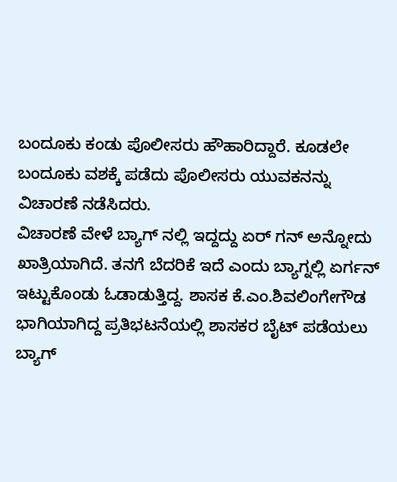ಬಂದೂಕು ಕಂಡು ಪೊಲೀಸರು ಹೌಹಾರಿದ್ದಾರೆ. ಕೂಡಲೇ ಬಂದೂಕು ವಶಕ್ಕೆ ಪಡೆದು ಪೊಲೀಸರು ಯುವಕನನ್ನು ವಿಚಾರಣೆ ನಡೆಸಿದರು.
ವಿಚಾರಣೆ ವೇಳೆ ಬ್ಯಾಗ್ ನಲ್ಲಿ ಇದ್ದದ್ದು ಏರ್ ಗನ್ ಅನ್ನೋದು ಖಾತ್ರಿಯಾಗಿದೆ. ತನಗೆ ಬೆದರಿಕೆ ಇದೆ ಎಂದು ಬ್ಯಾಗ್ನಲ್ಲಿ ಏರ್ಗನ್ ಇಟ್ಟುಕೊಂಡು ಓಡಾಡುತ್ತಿದ್ದ. ಶಾಸಕ ಕೆ.ಎಂ.ಶಿವಲಿಂಗೇಗೌಡ ಭಾಗಿಯಾಗಿದ್ದ ಪ್ರತಿಭಟನೆಯಲ್ಲಿ ಶಾಸಕರ ಬೈಟ್ ಪಡೆಯಲು ಬ್ಯಾಗ್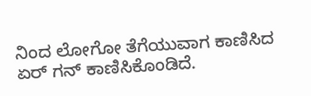ನಿಂದ ಲೋಗೋ ತೆಗೆಯುವಾಗ ಕಾಣಿಸಿದ ಏರ್ ಗನ್ ಕಾಣಿಸಿಕೊಂಡಿದೆ.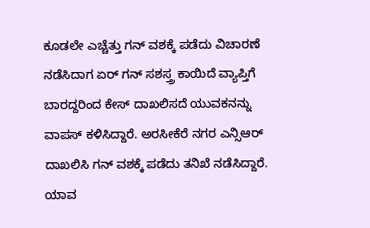ಕೂಡಲೇ ಎಚ್ಚೆತ್ತು ಗನ್ ವಶಕ್ಕೆ ಪಡೆದು ವಿಚಾರಣೆ ನಡೆಸಿದಾಗ ಏರ್ ಗನ್ ಸಶಸ್ತ್ರ ಕಾಯಿದೆ ವ್ಯಾಪ್ತಿಗೆ ಬಾರದ್ದರಿಂದ ಕೇಸ್ ದಾಖಲಿಸದೆ ಯುವಕನನ್ನು ವಾಪಸ್ ಕಳಿಸಿದ್ದಾರೆ. ಅರಸೀಕೆರೆ ನಗರ ಎನ್ಸಿಆರ್ ದಾಖಲಿಸಿ ಗನ್ ವಶಕ್ಕೆ ಪಡೆದು ತನಿಖೆ ನಡೆಸಿದ್ದಾರೆ.
ಯಾವ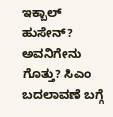ಇಕ್ಬಾಲ್ ಹುಸೇನ್? ಅವನಿಗೇನು ಗೊತ್ತು? ಸಿಎಂ ಬದಲಾವಣೆ ಬಗ್ಗೆ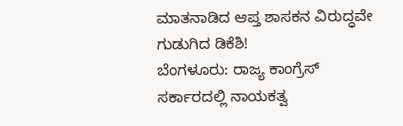ಮಾತನಾಡಿದ ಆಪ್ತ ಶಾಸಕನ ವಿರುದ್ಧವೇ ಗುಡುಗಿದ ಡಿಕೆಶಿ!
ಬೆಂಗಳೂರು: ರಾಜ್ಯ ಕಾಂಗ್ರೆಸ್ ಸರ್ಕಾರದಲ್ಲಿ ನಾಯಕತ್ವ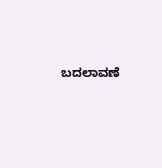ಬದಲಾವಣೆ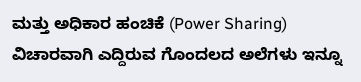ಮತ್ತು ಅಧಿಕಾರ ಹಂಚಿಕೆ (Power Sharing) ವಿಚಾರವಾಗಿ ಎದ್ದಿರುವ ಗೊಂದಲದ ಅಲೆಗಳು ಇನ್ನೂ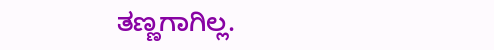ತಣ್ಣಗಾಗಿಲ್ಲ.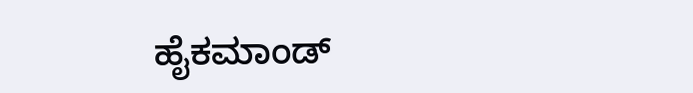ಹೈಕಮಾಂಡ್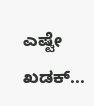ಎಷ್ಟೇ ಖಡಕ್...